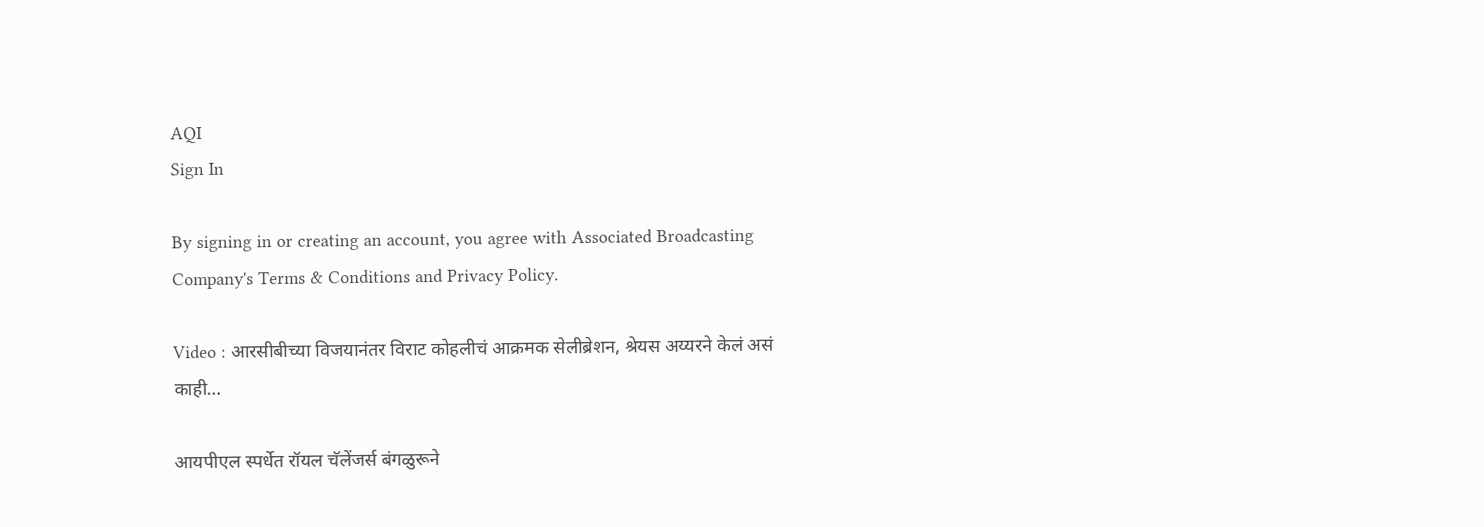AQI
Sign In

By signing in or creating an account, you agree with Associated Broadcasting Company's Terms & Conditions and Privacy Policy.

Video : आरसीबीच्या विजयानंतर विराट कोहलीचं आक्रमक सेलीब्रेशन, श्रेयस अय्यरने केलं असं काही…

आयपीएल स्पर्धेत रॉयल चॅलेंजर्स बंगळुरूने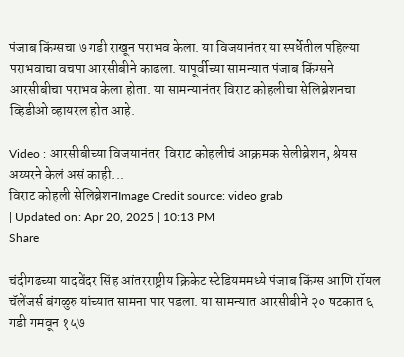पंजाब किंग्सचा ७ गडी राखून पराभव केला. या विजयानंतर या स्पर्धेतील पहिल्या पराभवाचा वचपा आरसीबीने काढला. यापूर्वीच्या सामन्यात पंजाब किंग्सने आरसीबीचा पराभव केला होता. या सामन्यानंतर विराट कोहलीचा सेलिब्रेशनचा व्हिडीओ व्हायरल होत आहे.

Video : आरसीबीच्या विजयानंतर  विराट कोहलीचं आक्रमक सेलीब्रेशन, श्रेयस अय्यरने केलं असं काही...
विराट कोहली सेलिब्रेशनImage Credit source: video grab
| Updated on: Apr 20, 2025 | 10:13 PM
Share

चंदीगढच्या यादवेंदर सिंह आंतरराष्ट्रीय क्रिकेट स्टेडियममध्ये पंजाब किंग्स आणि रॉयल चॅलेंजर्स बंगळुरु यांच्यात सामना पार पडला. या सामन्यात आरसीबीने २० षटकात ६ गडी गमवून १५७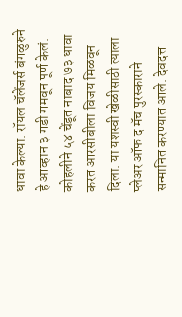धावा केल्या. रॉयल चॅलेंजर्स बंगळुरुने हे आव्हान ३ गडी गमवून पूर्ण केलं. कोहलीने ५४ चेंडूत नाबाद ७३ धावा करत आरसीबीला विजय मिळवून दिला. या यशस्वी खेळीसाठी त्याला प्लेअर ऑफ द मॅच पुरस्काराने सन्मानित करण्यात आले. देवदत्त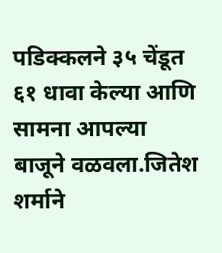पडिक्कलने ३५ चेंडूत ६१ धावा केल्या आणि सामना आपल्या बाजूने वळवला.जितेश शर्माने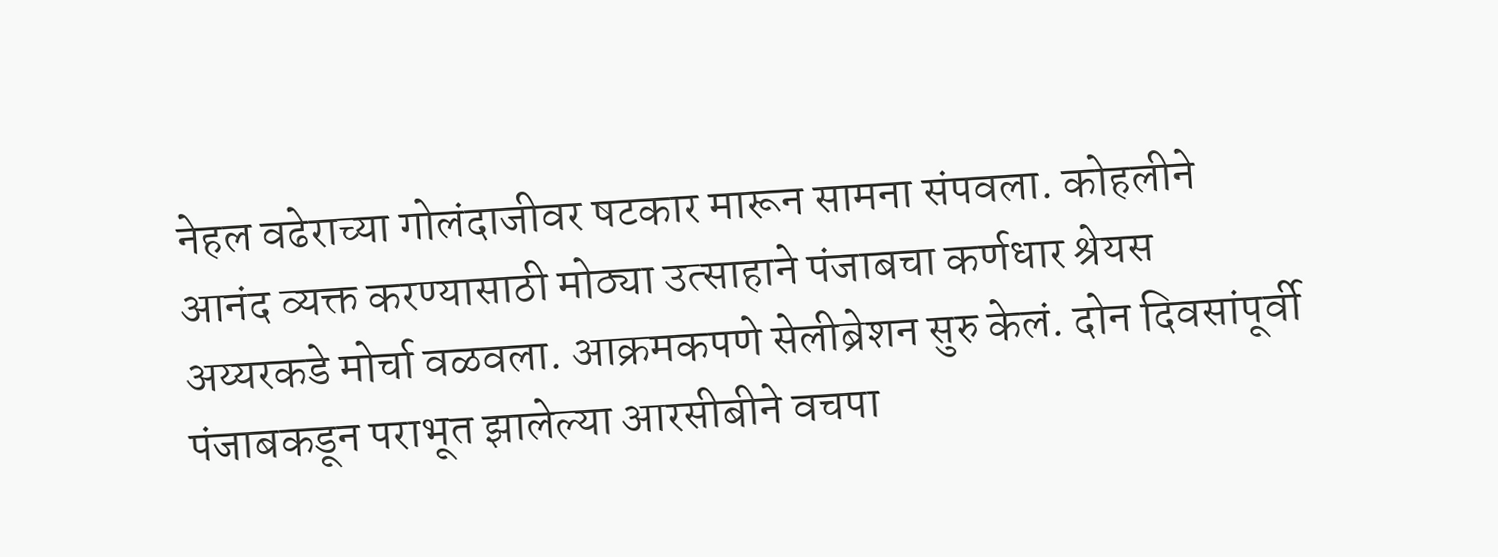नेहल वढेराच्या गोलंदाजीवर षटकार मारून सामना संपवला. कोहलीने आनंद व्यक्त करण्यासाठी मोठ्या उत्साहाने पंजाबचा कर्णधार श्रेयस अय्यरकडे मोर्चा वळवला. आक्रमकपणे सेलीब्रेशन सुरु केलं. दोन दिवसांपूर्वी पंजाबकडून पराभूत झालेल्या आरसीबीने वचपा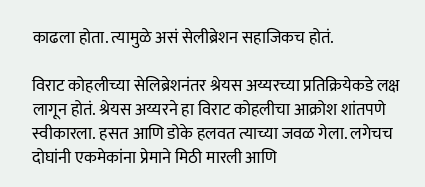काढला होता. त्यामुळे असं सेलीब्रेशन सहाजिकच होतं.

विराट कोहलीच्या सेलिब्रेशनंतर श्रेयस अय्यरच्या प्रतिक्रियेकडे लक्ष लागून होतं. श्रेयस अय्यरने हा विराट कोहलीचा आक्रोश शांतपणे स्वीकारला. हसत आणि डोके हलवत त्याच्या जवळ गेला. लगेचच दोघांनी एकमेकांना प्रेमाने मिठी मारली आणि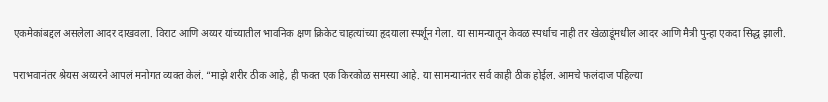एकमेकांबद्दल असलेला आदर दाखवला. विराट आणि अय्यर यांच्यातील भावनिक क्षण क्रिकेट चाहत्यांच्या हृदयाला स्पर्शून गेला. या सामन्यातून केवळ स्पर्धाच नाही तर खेळाडूंमधील आदर आणि मैत्री पुन्हा एकदा सिद्ध झाली.

पराभवानंतर श्रेयस अय्यरने आपलं मनोगत व्यक्त केलं. “माझे शरीर ठीक आहे, ही फक्त एक किरकोळ समस्या आहे. या सामन्यानंतर सर्व काही ठीक होईल. आमचे फलंदाज पहिल्या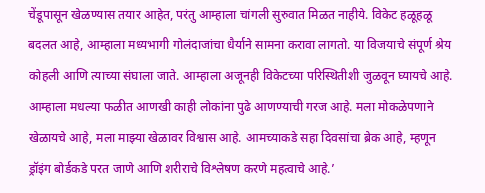चेंडूपासून खेळण्यास तयार आहेत, परंतु आम्हाला चांगली सुरुवात मिळत नाहीये. विकेट हळूहळू बदलत आहे, आम्हाला मध्यभागी गोलंदाजांचा धैर्याने सामना करावा लागतो. या विजयाचे संपूर्ण श्रेय कोहली आणि त्याच्या संघाला जाते. आम्हाला अजूनही विकेटच्या परिस्थितीशी जुळवून घ्यायचे आहे. आम्हाला मधल्या फळीत आणखी काही लोकांना पुढे आणण्याची गरज आहे. मला मोकळेपणाने खेळायचे आहे, मला माझ्या खेळावर विश्वास आहे. आमच्याकडे सहा दिवसांचा ब्रेक आहे, म्हणून ड्रॉइंग बोर्डकडे परत जाणे आणि शरीराचे विश्लेषण करणे महत्वाचे आहे.’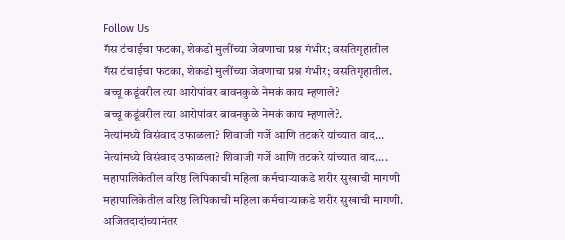Follow Us
गॅस टंचाईचा फटका, शेकडो मुलींच्या जेवणाचा प्रश्न गंभीर; वसतिगृहातील
गॅस टंचाईचा फटका, शेकडो मुलींच्या जेवणाचा प्रश्न गंभीर; वसतिगृहातील.
बच्चू कडूंवरील त्या आरोपांवर बावनकुळे नेमकं काय म्हणाले?
बच्चू कडूंवरील त्या आरोपांवर बावनकुळे नेमकं काय म्हणाले?.
नेत्यांमध्ये विसंवाद उफाळला? शिवाजी गर्जे आणि तटकरे यांच्यात वाद...
नेत्यांमध्ये विसंवाद उफाळला? शिवाजी गर्जे आणि तटकरे यांच्यात वाद....
महापालिकेतील वरिष्ठ लिपिकाची महिला कर्मचाऱ्याकडे शरीर सुखाची मागणी
महापालिकेतील वरिष्ठ लिपिकाची महिला कर्मचाऱ्याकडे शरीर सुखाची मागणी.
अजितदादांच्यानंतर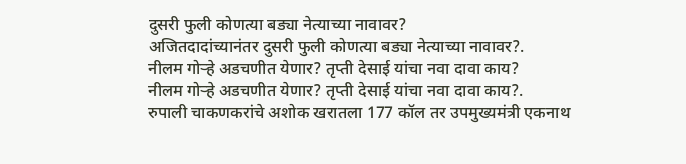दुसरी फुली कोणत्या बड्या नेत्याच्या नावावर?
अजितदादांच्यानंतर दुसरी फुली कोणत्या बड्या नेत्याच्या नावावर?.
नीलम गोऱ्हे अडचणीत येणार? तृप्ती देसाई यांचा नवा दावा काय?
नीलम गोऱ्हे अडचणीत येणार? तृप्ती देसाई यांचा नवा दावा काय?.
रुपाली चाकणकरांचे अशोक खरातला 177 कॉल तर उपमुख्यमंत्री एकनाथ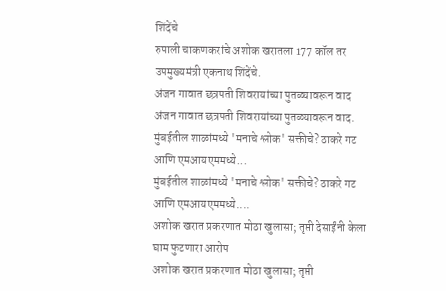शिंदेंचे
रुपाली चाकणकरांचे अशोक खरातला 177 कॉल तर उपमुख्यमंत्री एकनाथ शिंदेंचे.
अंजन गावात छत्रपती शिवरायांच्या पुतळ्यावरून वाद
अंजन गावात छत्रपती शिवरायांच्या पुतळ्यावरून वाद.
मुंबईतील शाळांमध्ये 'मनाचे श्लोक' सक्तीचे? ठाकरे गट आणि एमआयएममध्ये...
मुंबईतील शाळांमध्ये 'मनाचे श्लोक' सक्तीचे? ठाकरे गट आणि एमआयएममध्ये....
अशोक खरात प्रकरणात मोठा खुलासा; तृप्ती देसाईंनी केला घाम फुटणारा आरोप
अशोक खरात प्रकरणात मोठा खुलासा; तृप्ती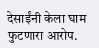देसाईंनी केला घाम फुटणारा आरोप.